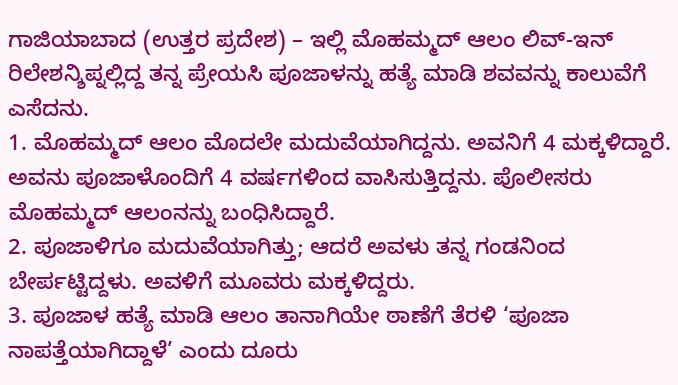ಗಾಜಿಯಾಬಾದ (ಉತ್ತರ ಪ್ರದೇಶ) – ಇಲ್ಲಿ ಮೊಹಮ್ಮದ್ ಆಲಂ ಲಿವ್-ಇನ್ ರಿಲೇಶನ್ಶಿಪ್ನಲ್ಲಿದ್ದ ತನ್ನ ಪ್ರೇಯಸಿ ಪೂಜಾಳನ್ನು ಹತ್ಯೆ ಮಾಡಿ ಶವವನ್ನು ಕಾಲುವೆಗೆ ಎಸೆದನು.
1. ಮೊಹಮ್ಮದ್ ಆಲಂ ಮೊದಲೇ ಮದುವೆಯಾಗಿದ್ದನು. ಅವನಿಗೆ 4 ಮಕ್ಕಳಿದ್ದಾರೆ. ಅವನು ಪೂಜಾಳೊಂದಿಗೆ 4 ವರ್ಷಗಳಿಂದ ವಾಸಿಸುತ್ತಿದ್ದನು. ಪೊಲೀಸರು ಮೊಹಮ್ಮದ್ ಆಲಂನನ್ನು ಬಂಧಿಸಿದ್ದಾರೆ.
2. ಪೂಜಾಳಿಗೂ ಮದುವೆಯಾಗಿತ್ತು; ಆದರೆ ಅವಳು ತನ್ನ ಗಂಡನಿಂದ ಬೇರ್ಪಟ್ಟಿದ್ದಳು. ಅವಳಿಗೆ ಮೂವರು ಮಕ್ಕಳಿದ್ದರು.
3. ಪೂಜಾಳ ಹತ್ಯೆ ಮಾಡಿ ಆಲಂ ತಾನಾಗಿಯೇ ಠಾಣೆಗೆ ತೆರಳಿ ‘ಪೂಜಾ ನಾಪತ್ತೆಯಾಗಿದ್ದಾಳೆ’ ಎಂದು ದೂರು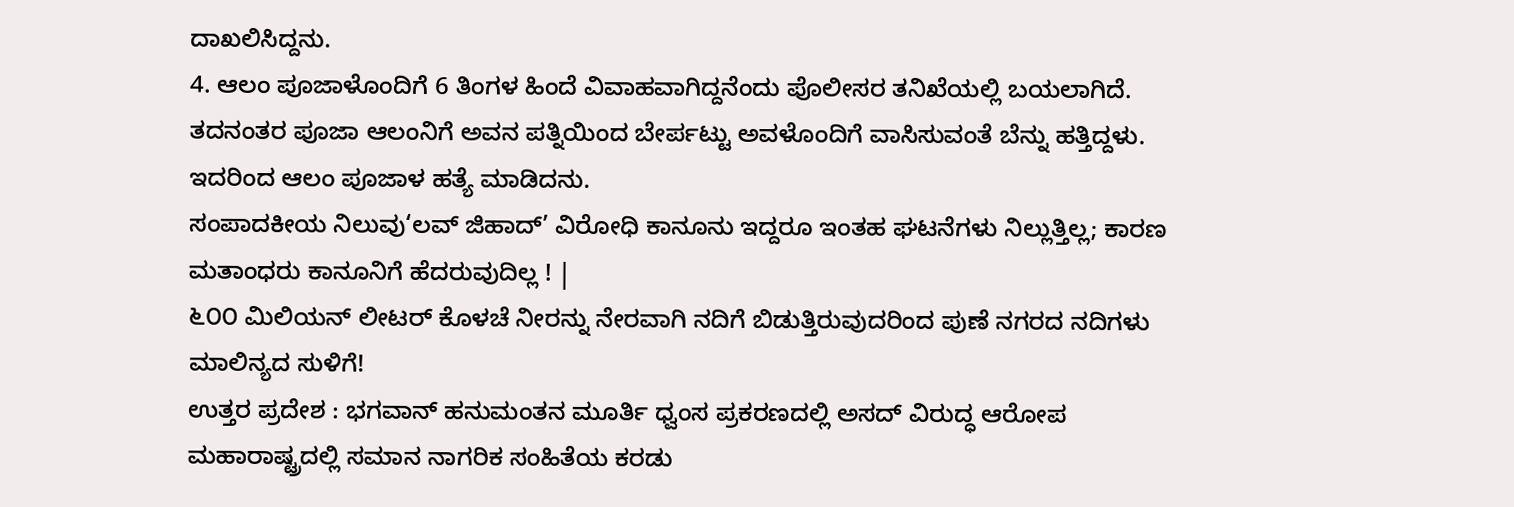ದಾಖಲಿಸಿದ್ದನು.
4. ಆಲಂ ಪೂಜಾಳೊಂದಿಗೆ 6 ತಿಂಗಳ ಹಿಂದೆ ವಿವಾಹವಾಗಿದ್ದನೆಂದು ಪೊಲೀಸರ ತನಿಖೆಯಲ್ಲಿ ಬಯಲಾಗಿದೆ. ತದನಂತರ ಪೂಜಾ ಆಲಂನಿಗೆ ಅವನ ಪತ್ನಿಯಿಂದ ಬೇರ್ಪಟ್ಟು ಅವಳೊಂದಿಗೆ ವಾಸಿಸುವಂತೆ ಬೆನ್ನು ಹತ್ತಿದ್ದಳು. ಇದರಿಂದ ಆಲಂ ಪೂಜಾಳ ಹತ್ಯೆ ಮಾಡಿದನು.
ಸಂಪಾದಕೀಯ ನಿಲುವು‘ಲವ್ ಜಿಹಾದ್’ ವಿರೋಧಿ ಕಾನೂನು ಇದ್ದರೂ ಇಂತಹ ಘಟನೆಗಳು ನಿಲ್ಲುತ್ತಿಲ್ಲ; ಕಾರಣ ಮತಾಂಧರು ಕಾನೂನಿಗೆ ಹೆದರುವುದಿಲ್ಲ ! |
೬೦೦ ಮಿಲಿಯನ್ ಲೀಟರ್ ಕೊಳಚೆ ನೀರನ್ನು ನೇರವಾಗಿ ನದಿಗೆ ಬಿಡುತ್ತಿರುವುದರಿಂದ ಪುಣೆ ನಗರದ ನದಿಗಳು ಮಾಲಿನ್ಯದ ಸುಳಿಗೆ!
ಉತ್ತರ ಪ್ರದೇಶ : ಭಗವಾನ್ ಹನುಮಂತನ ಮೂರ್ತಿ ಧ್ವಂಸ ಪ್ರಕರಣದಲ್ಲಿ ಅಸದ್ ವಿರುದ್ಧ ಆರೋಪ
ಮಹಾರಾಷ್ಟ್ರದಲ್ಲಿ ಸಮಾನ ನಾಗರಿಕ ಸಂಹಿತೆಯ ಕರಡು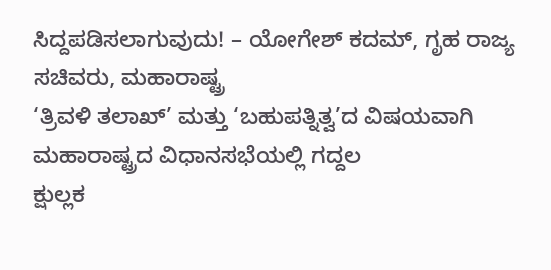ಸಿದ್ದಪಡಿಸಲಾಗುವುದು! – ಯೋಗೇಶ್ ಕದಮ್, ಗೃಹ ರಾಜ್ಯ ಸಚಿವರು, ಮಹಾರಾಷ್ಟ್ರ
‘ತ್ರಿವಳಿ ತಲಾಖ್’ ಮತ್ತು ‘ಬಹುಪತ್ನಿತ್ವ’ದ ವಿಷಯವಾಗಿ ಮಹಾರಾಷ್ಟ್ರದ ವಿಧಾನಸಭೆಯಲ್ಲಿ ಗದ್ದಲ
ಕ್ಷುಲ್ಲಕ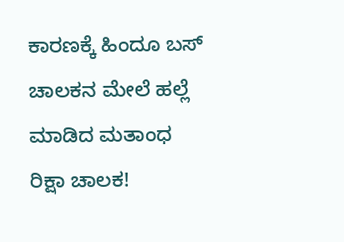ಕಾರಣಕ್ಕೆ ಹಿಂದೂ ಬಸ್ ಚಾಲಕನ ಮೇಲೆ ಹಲ್ಲೆ ಮಾಡಿದ ಮತಾಂಧ ರಿಕ್ಷಾ ಚಾಲಕ!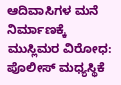ಆದಿವಾಸಿಗಳ ಮನೆ ನಿರ್ಮಾಣಕ್ಕೆ ಮುಸ್ಲಿಮರ ವಿರೋಧ: ಪೊಲೀಸ್ ಮಧ್ಯಸ್ಥಿಕೆ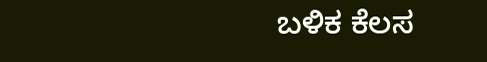ಬಳಿಕ ಕೆಲಸ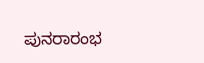ಪುನರಾರಂಭ